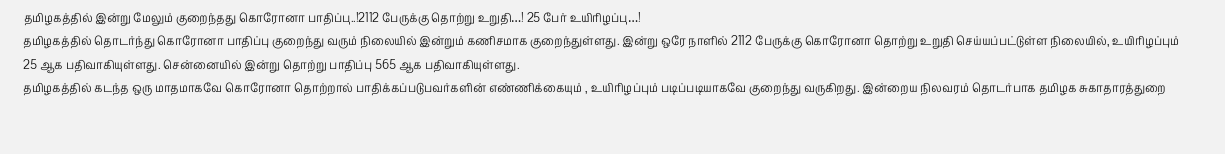தமிழகத்தில் இன்று மேலும் குறைந்தது கொரோனா பாதிப்பு..!2112 பேருக்கு தொற்று உறுதி…! 25 பேர் உயிரிழப்பு…!
தமிழகத்தில் தொடர்ந்து கொரோனா பாதிப்பு குறைந்து வரும் நிலையில் இன்றும் கணிசமாக குறைந்துள்ளது. இன்று ஒரே நாளில் 2112 பேருக்கு கொரோனா தொற்று உறுதி செய்யப்பட்டுள்ள நிலையில், உயிரிழப்பும் 25 ஆக பதிவாகியுள்ளது. சென்னையில் இன்று தொற்று பாதிப்பு 565 ஆக பதிவாகியுள்ளது.
தமிழகத்தில் கடந்த ஒரு மாதமாகவே கொரோனா தொற்றால் பாதிக்கப்படுபவர்களின் எண்ணிக்கையும் , உயிரிழப்பும் படிப்படியாகவே குறைந்து வருகிறது. இன்றைய நிலவரம் தொடர்பாக தமிழக சுகாதாரத்துறை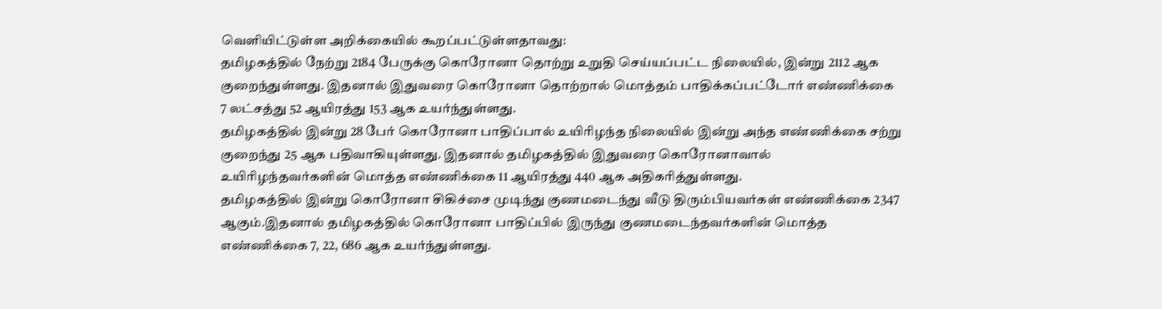வெளியிட்டுள்ள அறிக்கையில் கூறப்பட்டுள்ளதாவது:
தமிழகத்தில் நேற்று 2184 பேருக்கு கொரோனா தொற்று உறுதி செய்யப்பட்ட நிலையில், இன்று 2112 ஆக குறைந்துள்ளது. இதனால் இதுவரை கொரோனா தொற்றால் மொத்தம் பாதிக்கப்பட்டோர் எண்ணிக்கை 7 லட்சத்து 52 ஆயிரத்து 153 ஆக உயர்ந்துள்ளது.
தமிழகத்தில் இன்று 28 பேர் கொரோனா பாதிப்பால் உயிரிழந்த நிலையில் இன்று அந்த எண்ணிக்கை சற்று குறைந்து 25 ஆக பதிவாகியுள்ளது. இதனால் தமிழகத்தில் இதுவரை கொரோனாவால் உயிரிழந்தவர்களின் மொத்த எண்ணிக்கை 11 ஆயிரத்து 440 ஆக அதிகரித்துள்ளது.
தமிழகத்தில் இன்று கொரோனா சிகிச்சை முடிந்து குணமடைந்து வீடு திரும்பியவர்கள் எண்ணிக்கை 2347 ஆகும்.இதனால் தமிழகத்தில் கொரோனா பாதிப்பில் இருந்து குணமடைந்தவர்களின் மொத்த எண்ணிக்கை 7, 22, 686 ஆக உயர்ந்துள்ளது.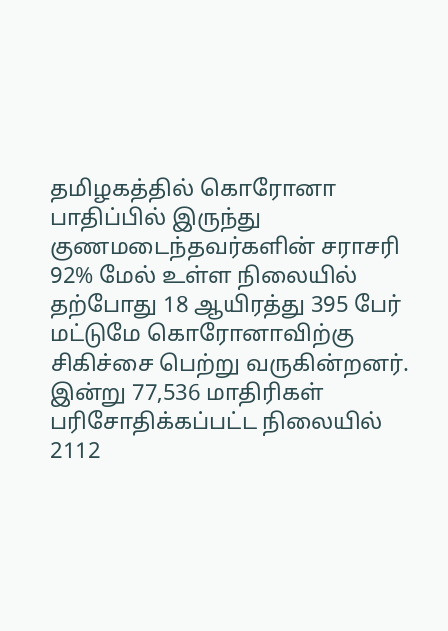தமிழகத்தில் கொரோனா பாதிப்பில் இருந்து குணமடைந்தவர்களின் சராசரி 92% மேல் உள்ள நிலையில் தற்போது 18 ஆயிரத்து 395 பேர் மட்டுமே கொரோனாவிற்கு சிகிச்சை பெற்று வருகின்றனர். இன்று 77,536 மாதிரிகள் பரிசோதிக்கப்பட்ட நிலையில் 2112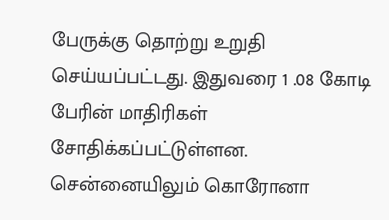பேருக்கு தொற்று உறுதி செய்யப்பட்டது. இதுவரை 1 .08 கோடி பேரின் மாதிரிகள் சோதிக்கப்பட்டுள்ளன.
சென்னையிலும் கொரோனா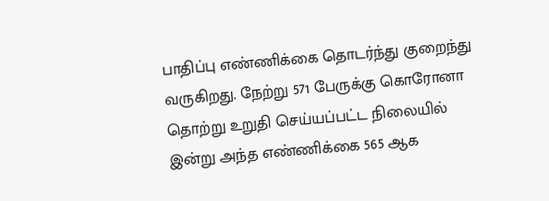பாதிப்பு எண்ணிக்கை தொடர்ந்து குறைந்து வருகிறது. நேற்று 571 பேருக்கு கொரோனா தொற்று உறுதி செய்யப்பட்ட நிலையில் இன்று அந்த எண்ணிக்கை 565 ஆக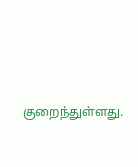குறைந்துள்ளது.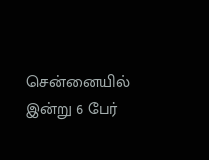சென்னையில் இன்று 6 பேர்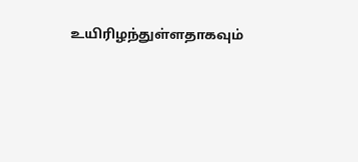உயிரிழந்துள்ளதாகவும்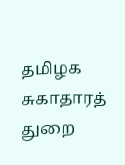தமிழக சுகாதாரத் துறை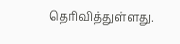தெரிவித்துள்ளது.